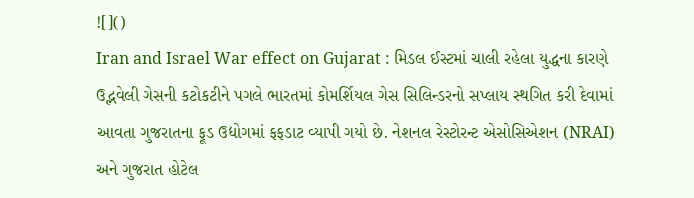![]()
Iran and Israel War effect on Gujarat : મિડલ ઈસ્ટમાં ચાલી રહેલા યુદ્ધના કારણે ઉદ્ભવેલી ગેસની કટોકટીને પગલે ભારતમાં કોમર્શિયલ ગેસ સિલિન્ડરનો સપ્લાય સ્થગિત કરી દેવામાં આવતા ગુજરાતના ફૂડ ઉદ્યોગમાં ફફડાટ વ્યાપી ગયો છે. નેશનલ રેસ્ટોરન્ટ એસોસિએશન (NRAI) અને ગુજરાત હોટેલ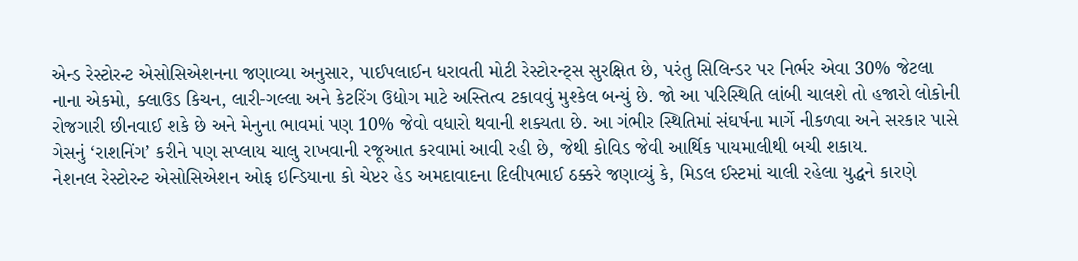એન્ડ રેસ્ટોરન્ટ એસોસિએશનના જણાવ્યા અનુસાર, પાઈપલાઈન ધરાવતી મોટી રેસ્ટોરન્ટ્સ સુરક્ષિત છે, પરંતુ સિલિન્ડર પર નિર્ભર એવા 30% જેટલા નાના એકમો, ક્લાઉડ કિચન, લારી-ગલ્લા અને કેટરિંગ ઉદ્યોગ માટે અસ્તિત્વ ટકાવવું મુશ્કેલ બન્યું છે. જો આ પરિસ્થિતિ લાંબી ચાલશે તો હજારો લોકોની રોજગારી છીનવાઈ શકે છે અને મેનુના ભાવમાં પણ 10% જેવો વધારો થવાની શક્યતા છે. આ ગંભીર સ્થિતિમાં સંઘર્ષના માર્ગે નીકળવા અને સરકાર પાસે ગેસનું ‘રાશનિંગ’ કરીને પણ સપ્લાય ચાલુ રાખવાની રજૂઆત કરવામાં આવી રહી છે, જેથી કોવિડ જેવી આર્થિક પાયમાલીથી બચી શકાય.
નેશનલ રેસ્ટોરન્ટ એસોસિએશન ઓફ ઇન્ડિયાના કો ચેપ્ટર હેડ અમદાવાદના દિલીપભાઈ ઠક્કરે જણાવ્યું કે, મિડલ ઈસ્ટમાં ચાલી રહેલા યુદ્ધને કારણે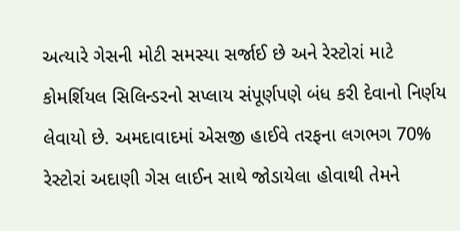અત્યારે ગેસની મોટી સમસ્યા સર્જાઈ છે અને રેસ્ટોરાં માટે કોમર્શિયલ સિલિન્ડરનો સપ્લાય સંપૂર્ણપણે બંધ કરી દેવાનો નિર્ણય લેવાયો છે. અમદાવાદમાં એસજી હાઈવે તરફના લગભગ 70% રેસ્ટોરાં અદાણી ગેસ લાઈન સાથે જોડાયેલા હોવાથી તેમને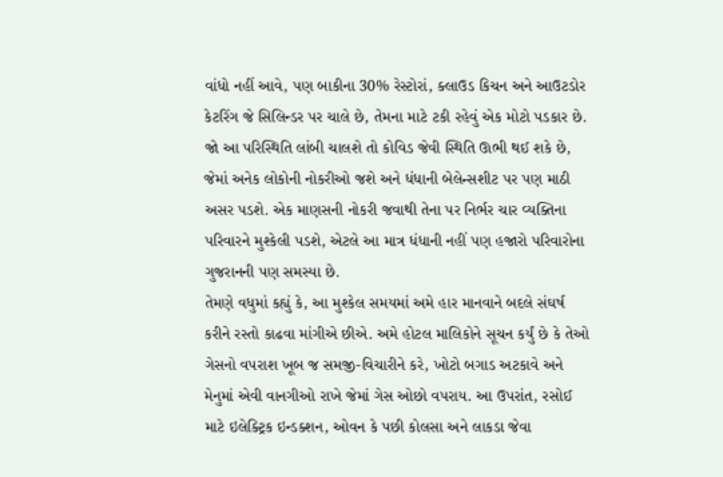વાંધો નહીં આવે, પણ બાકીના 30% રેસ્ટોરાં, ક્લાઉડ કિચન અને આઉટડોર કેટરિંગ જે સિલિન્ડર પર ચાલે છે, તેમના માટે ટકી રહેવું એક મોટો પડકાર છે. જો આ પરિસ્થિતિ લાંબી ચાલશે તો કોવિડ જેવી સ્થિતિ ઊભી થઈ શકે છે, જેમાં અનેક લોકોની નોકરીઓ જશે અને ધંધાની બેલેન્સશીટ પર પણ માઠી અસર પડશે. એક માણસની નોકરી જવાથી તેના પર નિર્ભર ચાર વ્યક્તિના પરિવારને મુશ્કેલી પડશે, એટલે આ માત્ર ધંધાની નહીં પણ હજારો પરિવારોના ગુજરાનની પણ સમસ્યા છે.
તેમણે વધુમાં કહ્યું કે, આ મુશ્કેલ સમયમાં અમે હાર માનવાને બદલે સંઘર્ષ કરીને રસ્તો કાઢવા માંગીએ છીએ. અમે હોટલ માલિકોને સૂચન કર્યું છે કે તેઓ ગેસનો વપરાશ ખૂબ જ સમજી-વિચારીને કરે, ખોટો બગાડ અટકાવે અને મેનુમાં એવી વાનગીઓ રાખે જેમાં ગેસ ઓછો વપરાય. આ ઉપરાંત, રસોઈ માટે ઇલેક્ટ્રિક ઇન્ડક્શન, ઓવન કે પછી કોલસા અને લાકડા જેવા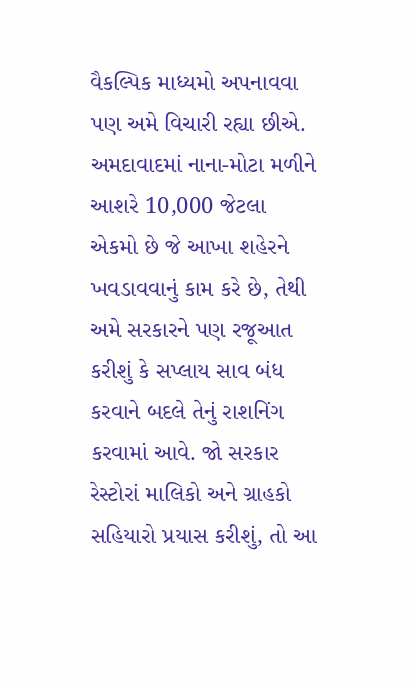વૈકલ્પિક માધ્યમો અપનાવવા પણ અમે વિચારી રહ્યા છીએ. અમદાવાદમાં નાના-મોટા મળીને આશરે 10,000 જેટલા એકમો છે જે આખા શહેરને ખવડાવવાનું કામ કરે છે, તેથી અમે સરકારને પણ રજૂઆત કરીશું કે સપ્લાય સાવ બંધ કરવાને બદલે તેનું રાશનિંગ કરવામાં આવે. જો સરકાર રેસ્ટોરાં માલિકો અને ગ્રાહકો સહિયારો પ્રયાસ કરીશું, તો આ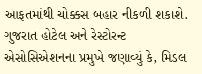આફતમાંથી ચોક્કસ બહાર નીકળી શકાશે.
ગુજરાત હોટેલ અને રેસ્ટોરન્ટ એસોસિએશનના પ્રમુખે જણાવ્યું કે, મિડલ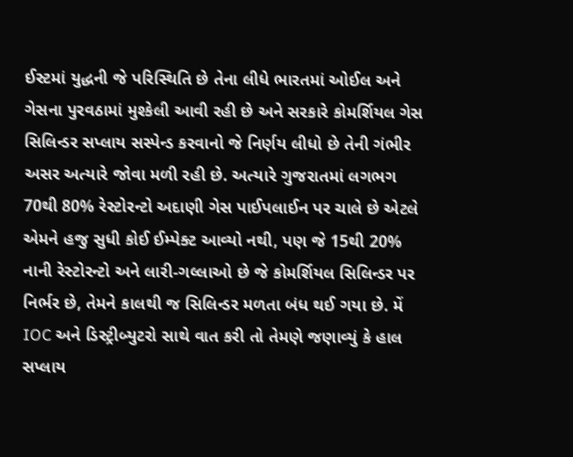ઈસ્ટમાં યુદ્ધની જે પરિસ્થિતિ છે તેના લીધે ભારતમાં ઓઈલ અને ગેસના પુરવઠામાં મુશ્કેલી આવી રહી છે અને સરકારે કોમર્શિયલ ગેસ સિલિન્ડર સપ્લાય સસ્પેન્ડ કરવાનો જે નિર્ણય લીધો છે તેની ગંભીર અસર અત્યારે જોવા મળી રહી છે. અત્યારે ગુજરાતમાં લગભગ 70થી 80% રેસ્ટોરન્ટો અદાણી ગેસ પાઈપલાઈન પર ચાલે છે એટલે એમને હજુ સુધી કોઈ ઈમ્પેક્ટ આવ્યો નથી, પણ જે 15થી 20% નાની રેસ્ટોરન્ટો અને લારી-ગલ્લાઓ છે જે કોમર્શિયલ સિલિન્ડર પર નિર્ભર છે, તેમને કાલથી જ સિલિન્ડર મળતા બંધ થઈ ગયા છે. મેં IOC અને ડિસ્ટ્રીબ્યુટરો સાથે વાત કરી તો તેમણે જણાવ્યું કે હાલ સપ્લાય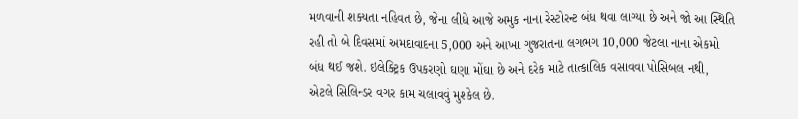મળવાની શક્યતા નહિવત છે, જેના લીધે આજે અમુક નાના રેસ્ટોરન્ટ બંધ થવા લાગ્યા છે અને જો આ સ્થિતિ રહી તો બે દિવસમાં અમદાવાદના 5,000 અને આખા ગુજરાતના લગભગ 10,000 જેટલા નાના એકમો બંધ થઈ જશે. ઇલેક્ટ્રિક ઉપકરણો ઘણા મોંઘા છે અને દરેક માટે તાત્કાલિક વસાવવા પોસિબલ નથી, એટલે સિલિન્ડર વગર કામ ચલાવવું મુશ્કેલ છે.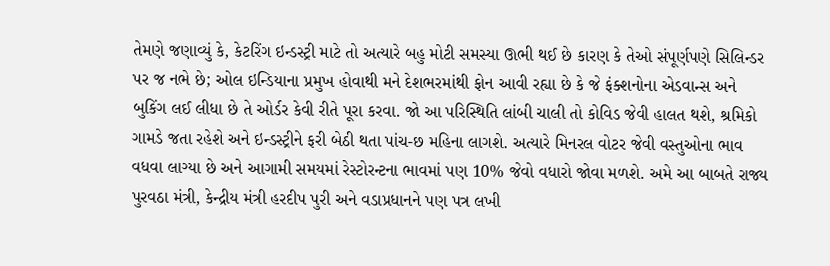તેમણે જણાવ્યું કે, કેટરિંગ ઇન્ડસ્ટ્રી માટે તો અત્યારે બહુ મોટી સમસ્યા ઊભી થઈ છે કારણ કે તેઓ સંપૂર્ણપણે સિલિન્ડર પર જ નભે છે; ઓલ ઇન્ડિયાના પ્રમુખ હોવાથી મને દેશભરમાંથી ફોન આવી રહ્યા છે કે જે ફંક્શનોના એડવાન્સ અને બુકિંગ લઈ લીધા છે તે ઓર્ડર કેવી રીતે પૂરા કરવા. જો આ પરિસ્થિતિ લાંબી ચાલી તો કોવિડ જેવી હાલત થશે, શ્રમિકો ગામડે જતા રહેશે અને ઇન્ડસ્ટ્રીને ફરી બેઠી થતા પાંચ-છ મહિના લાગશે. અત્યારે મિનરલ વોટર જેવી વસ્તુઓના ભાવ વધવા લાગ્યા છે અને આગામી સમયમાં રેસ્ટોરન્ટના ભાવમાં પણ 10% જેવો વધારો જોવા મળશે. અમે આ બાબતે રાજ્ય પુરવઠા મંત્રી, કેન્દ્રીય મંત્રી હરદીપ પુરી અને વડાપ્રધાનને પણ પત્ર લખી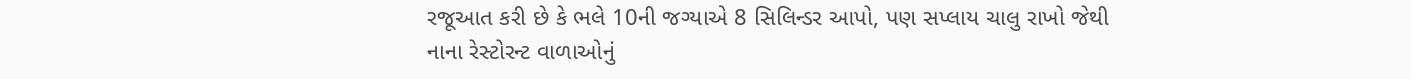રજૂઆત કરી છે કે ભલે 10ની જગ્યાએ 8 સિલિન્ડર આપો, પણ સપ્લાય ચાલુ રાખો જેથી નાના રેસ્ટોરન્ટ વાળાઓનું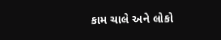કામ ચાલે અને લોકો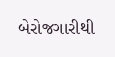બેરોજગારીથી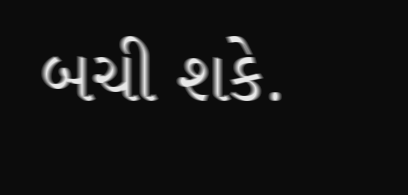બચી શકે.